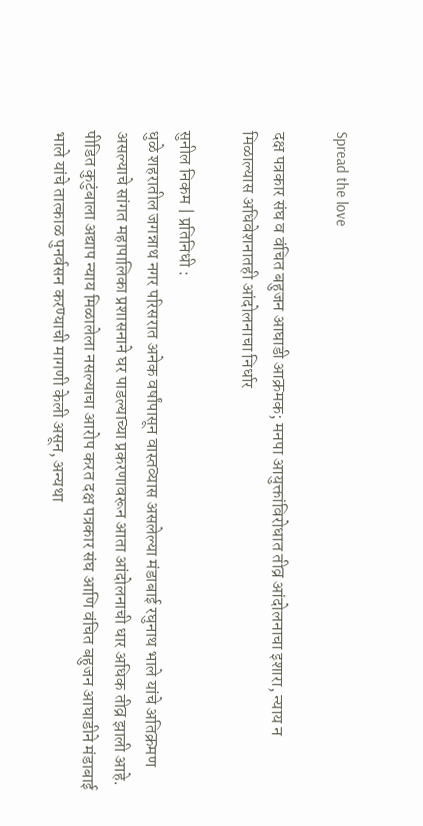Spread the love

दक्ष पत्रकार संघ व वंचित बहुजन आघाडी आक्रमक; मनपा आयुक्तांविरोधात तीव्र आंदोलनाचा इशारा, न्याय न मिळाल्यास अधिवेशनातही आंदोलनाचा निर्धार

सुनील निकम | प्रतिनिधी :
धुळे शहरातील जगन्नाथ नगर परिसरात अनेक वर्षांपासून वास्तव्यास असलेल्या मंडाबाई रघुनाथ भाले यांचे अतिक्रमण असल्याचे सांगत महापालिका प्रशासनाने घर पाडल्याच्या प्रकरणावरून आता आंदोलनाची धार अधिक तीव्र झाली आहे. पीडित कुटुंबाला अद्याप न्याय मिळालेला नसल्याचा आरोप करत दक्ष पत्रकार संघ आणि वंचित बहुजन आघाडीने मंडाबाई भाले यांचे तात्काळ पुनर्वसन करण्याची मागणी केली असून, अन्यथा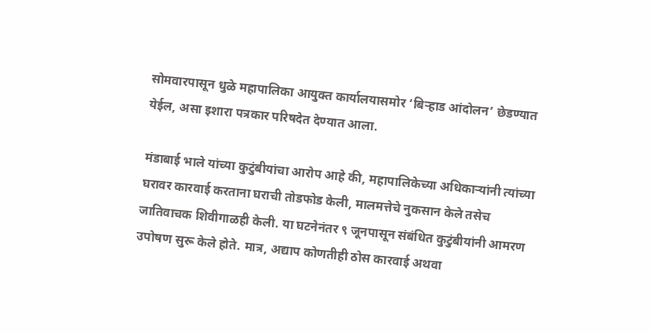सोमवारपासून धुळे महापालिका आयुक्त कार्यालयासमोर ‘बिऱ्हाड आंदोलन’ छेडण्यात येईल, असा इशारा पत्रकार परिषदेत देण्यात आला.

मंडाबाई भाले यांच्या कुटुंबीयांचा आरोप आहे की, महापालिकेच्या अधिकाऱ्यांनी त्यांच्या घरावर कारवाई करताना घराची तोडफोड केली, मालमत्तेचे नुकसान केले तसेच जातिवाचक शिवीगाळही केली. या घटनेनंतर ९ जूनपासून संबंधित कुटुंबीयांनी आमरण उपोषण सुरू केले होते. मात्र, अद्याप कोणतीही ठोस कारवाई अथवा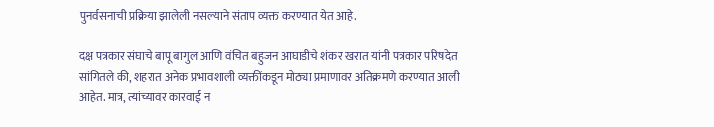पुनर्वसनाची प्रक्रिया झालेली नसल्याने संताप व्यक्त करण्यात येत आहे.

दक्ष पत्रकार संघाचे बापू बागुल आणि वंचित बहुजन आघाडीचे शंकर खरात यांनी पत्रकार परिषदेत सांगितले की, शहरात अनेक प्रभावशाली व्यक्तींकडून मोठ्या प्रमाणावर अतिक्रमणे करण्यात आली आहेत. मात्र, त्यांच्यावर कारवाई न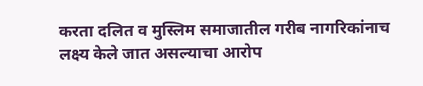करता दलित व मुस्लिम समाजातील गरीब नागरिकांनाच लक्ष्य केले जात असल्याचा आरोप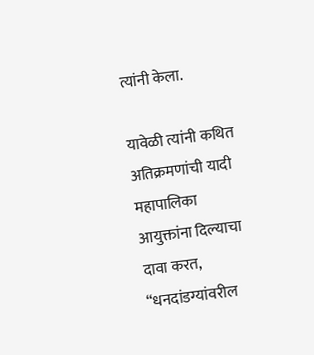त्यांनी केला.

यावेळी त्यांनी कथित अतिक्रमणांची यादी महापालिका आयुक्तांना दिल्याचा दावा करत, “धनदांडग्यांवरील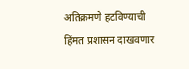अतिक्रमणे हटविण्याची हिंमत प्रशासन दाखवणार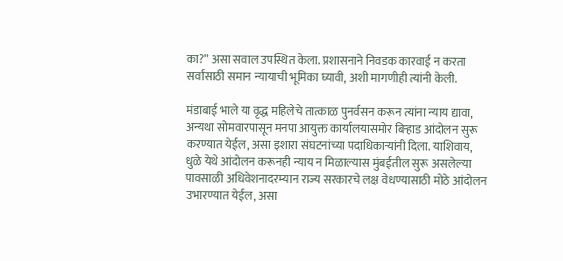का?” असा सवाल उपस्थित केला. प्रशासनाने निवडक कारवाई न करता सर्वांसाठी समान न्यायाची भूमिका घ्यावी, अशी मागणीही त्यांनी केली.

मंडाबाई भाले या वृद्ध महिलेचे तात्काळ पुनर्वसन करून त्यांना न्याय द्यावा, अन्यथा सोमवारपासून मनपा आयुक्त कार्यालयासमोर बिऱ्हाड आंदोलन सुरू करण्यात येईल, असा इशारा संघटनांच्या पदाधिकाऱ्यांनी दिला. याशिवाय, धुळे येथे आंदोलन करूनही न्याय न मिळाल्यास मुंबईतील सुरू असलेल्या पावसाळी अधिवेशनादरम्यान राज्य सरकारचे लक्ष वेधण्यासाठी मोठे आंदोलन उभारण्यात येईल, असा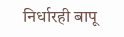निर्धारही बापू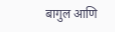बागुल आणि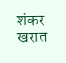शंकर खरात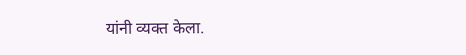यांनी व्यक्त केला.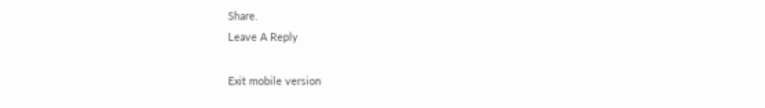Share.
Leave A Reply

Exit mobile version